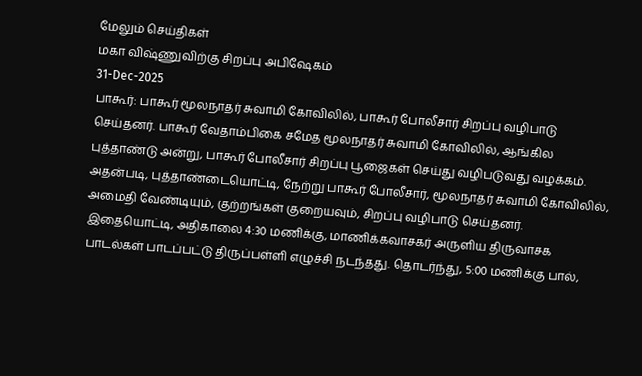மேலும் செய்திகள்
மகா விஷ்ணுவிற்கு சிறப்பு அபிஷேகம்
31-Dec-2025
பாகூர்: பாகூர் மூலநாதர் சுவாமி கோவிலில், பாகூர் போலீசார் சிறப்பு வழிபாடு செய்தனர். பாகூர் வேதாம்பிகை சமேத மூலநாதர் சுவாமி கோவிலில், ஆங்கில புத்தாண்டு அன்று, பாகூர் போலீசார் சிறப்பு பூஜைகள் செய்து வழிபடுவது வழக்கம். அதன்படி, புத்தாண்டையொட்டி, நேற்று பாகூர் போலீசார், மூலநாதர் சுவாமி கோவிலில், அமைதி வேண்டியும், குற்றங்கள் குறையவும், சிறப்பு வழிபாடு செய்தனர். இதையொட்டி, அதிகாலை 4:30 மணிக்கு, மாணிக்கவாசகர் அருளிய திருவாசக பாடல்கள் பாடப்பட்டு திருப்பள்ளி எழுச்சி நடந்தது. தொடர்ந்து, 5:00 மணிக்கு பால்,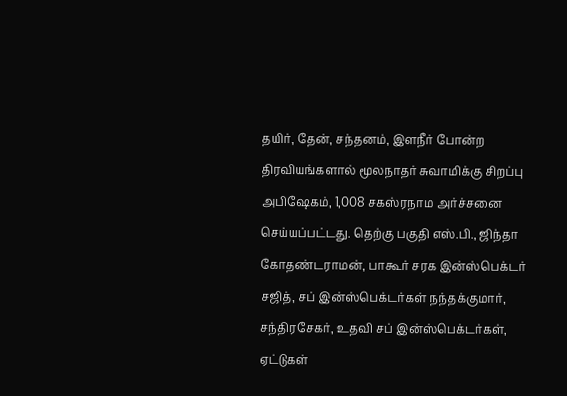தயிர், தேன், சந்தனம், இளநீர் போன்ற திரவியங்களால் மூலநாதர் சுவாமிக்கு சிறப்பு அபிஷேகம், 1,008 சகஸ்ரநாம அர்ச்சனை செய்யப்பட்டது. தெற்கு பகுதி எஸ்.பி., ஜிந்தா கோதண்டராமன், பாகூர் சரக இன்ஸ்பெக்டர் சஜித், சப் இன்ஸ்பெக்டர்கள் நந்தக்குமார், சந்திரசேகர், உதவி சப் இன்ஸ்பெக்டர்கள், ஏட்டுகள்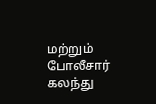மற்றும் போலீசார் கலந்து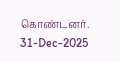கொண்டனர்.
31-Dec-2025